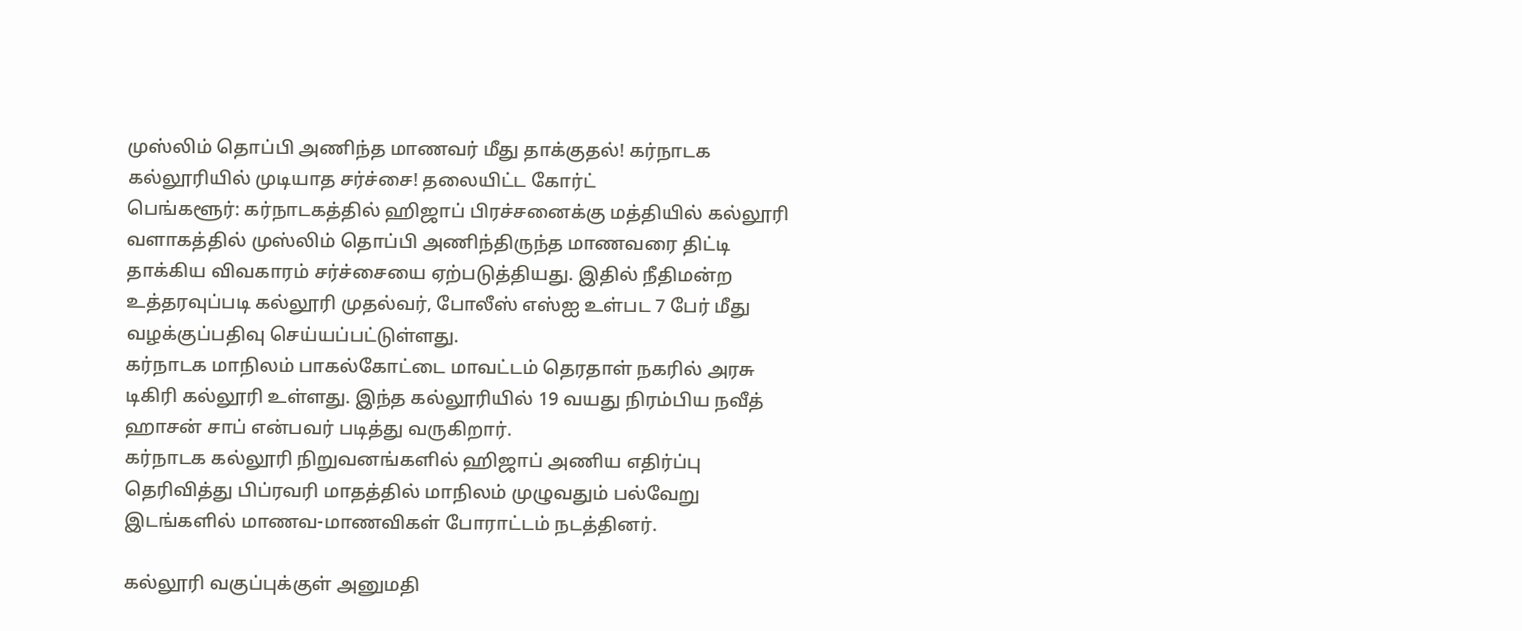முஸ்லிம் தொப்பி அணிந்த மாணவர் மீது தாக்குதல்! கர்நாடக கல்லூரியில் முடியாத சர்ச்சை! தலையிட்ட கோர்ட்
பெங்களூர்: கர்நாடகத்தில் ஹிஜாப் பிரச்சனைக்கு மத்தியில் கல்லூரி வளாகத்தில் முஸ்லிம் தொப்பி அணிந்திருந்த மாணவரை திட்டி தாக்கிய விவகாரம் சர்ச்சையை ஏற்படுத்தியது. இதில் நீதிமன்ற உத்தரவுப்படி கல்லூரி முதல்வர், போலீஸ் எஸ்ஐ உள்பட 7 பேர் மீது வழக்குப்பதிவு செய்யப்பட்டுள்ளது.
கர்நாடக மாநிலம் பாகல்கோட்டை மாவட்டம் தெரதாள் நகரில் அரசு டிகிரி கல்லூரி உள்ளது. இந்த கல்லூரியில் 19 வயது நிரம்பிய நவீத் ஹாசன் சாப் என்பவர் படித்து வருகிறார்.
கர்நாடக கல்லூரி நிறுவனங்களில் ஹிஜாப் அணிய எதிர்ப்பு தெரிவித்து பிப்ரவரி மாதத்தில் மாநிலம் முழுவதும் பல்வேறு இடங்களில் மாணவ-மாணவிகள் போராட்டம் நடத்தினர்.

கல்லூரி வகுப்புக்குள் அனுமதி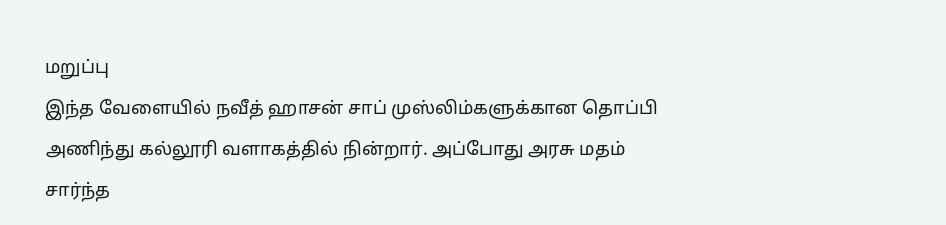மறுப்பு
இந்த வேளையில் நவீத் ஹாசன் சாப் முஸ்லிம்களுக்கான தொப்பி அணிந்து கல்லூரி வளாகத்தில் நின்றார். அப்போது அரசு மதம் சார்ந்த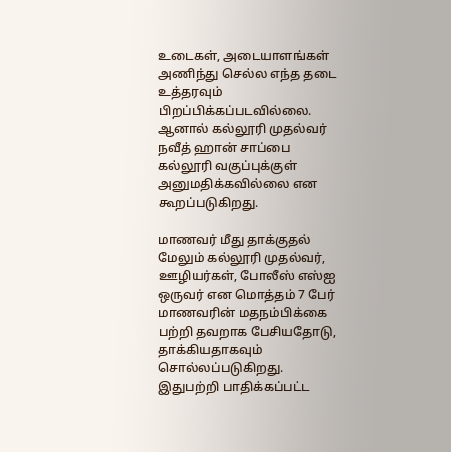உடைகள், அடையாளங்கள் அணிந்து செல்ல எந்த தடை உத்தரவும் பிறப்பிக்கப்படவில்லை. ஆனால் கல்லூரி முதல்வர் நவீத் ஹான் சாப்பை கல்லூரி வகுப்புக்குள் அனுமதிக்கவில்லை என கூறப்படுகிறது.

மாணவர் மீது தாக்குதல்
மேலும் கல்லூரி முதல்வர், ஊழியர்கள், போலீஸ் எஸ்ஐ ஒருவர் என மொத்தம் 7 பேர் மாணவரின் மதநம்பிக்கை பற்றி தவறாக பேசியதோடு, தாக்கியதாகவும் சொல்லப்படுகிறது. இதுபற்றி பாதிக்கப்பட்ட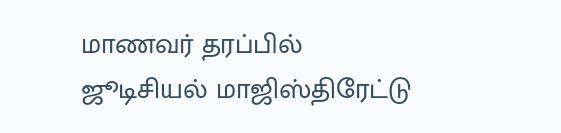மாணவர் தரப்பில் ஜூடிசியல் மாஜிஸ்திரேட்டு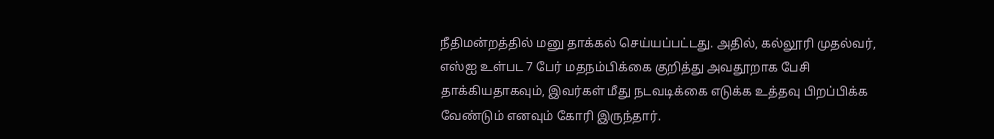நீதிமன்றத்தில் மனு தாக்கல் செய்யப்பட்டது. அதில், கல்லூரி முதல்வர், எஸ்ஐ உள்பட 7 பேர் மதநம்பிக்கை குறித்து அவதூறாக பேசி தாக்கியதாகவும், இவர்கள் மீது நடவடிக்கை எடுக்க உத்தவு பிறப்பிக்க வேண்டும் எனவும் கோரி இருந்தார்.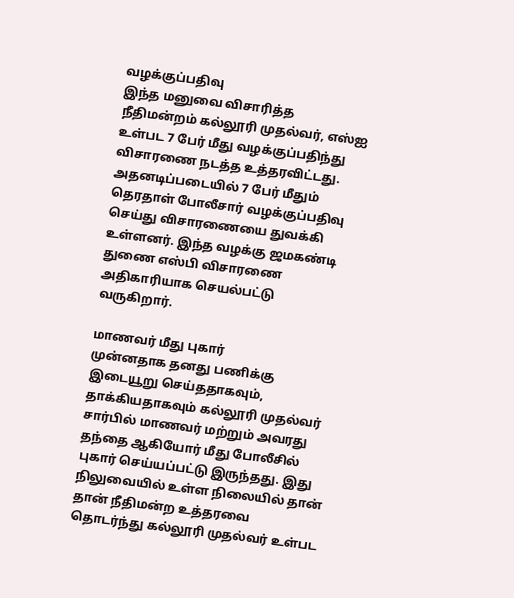வழக்குப்பதிவு
இந்த மனுவை விசாரித்த நீதிமன்றம் கல்லூரி முதல்வர், எஸ்ஐ உள்பட 7 பேர் மீது வழக்குப்பதிந்து விசாரணை நடத்த உத்தரவிட்டது. அதனடிப்படையில் 7 பேர் மீதும் தெரதாள் போலீசார் வழக்குப்பதிவு செய்து விசாரணையை துவக்கி உள்ளனர். இந்த வழக்கு ஜமகண்டி துணை எஸ்பி விசாரணை அதிகாரியாக செயல்பட்டு வருகிறார்.

மாணவர் மீது புகார்
முன்னதாக தனது பணிக்கு இடையூறு செய்ததாகவும், தாக்கியதாகவும் கல்லூரி முதல்வர் சார்பில் மாணவர் மற்றும் அவரது தந்தை ஆகியோர் மீது போலீசில் புகார் செய்யப்பட்டு இருந்தது. இது நிலுவையில் உள்ள நிலையில் தான் தான் நீதிமன்ற உத்தரவை தொடர்ந்து கல்லூரி முதல்வர் உள்பட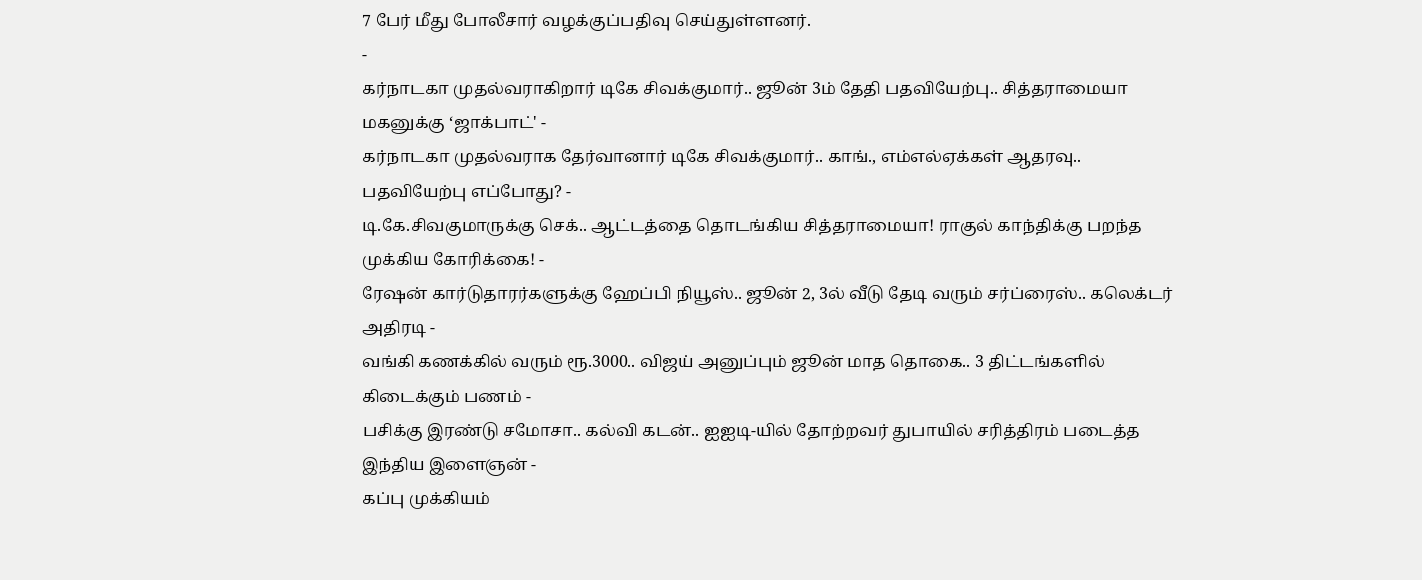7 பேர் மீது போலீசார் வழக்குப்பதிவு செய்துள்ளனர்.
-
கர்நாடகா முதல்வராகிறார் டிகே சிவக்குமார்.. ஜூன் 3ம் தேதி பதவியேற்பு.. சித்தராமையா மகனுக்கு ‘ஜாக்பாட்' -
கர்நாடகா முதல்வராக தேர்வானார் டிகே சிவக்குமார்.. காங்., எம்எல்ஏக்கள் ஆதரவு.. பதவியேற்பு எப்போது? -
டி.கே.சிவகுமாருக்கு செக்.. ஆட்டத்தை தொடங்கிய சித்தராமையா! ராகுல் காந்திக்கு பறந்த முக்கிய கோரிக்கை! -
ரேஷன் கார்டுதாரர்களுக்கு ஹேப்பி நியூஸ்.. ஜூன் 2, 3ல் வீடு தேடி வரும் சர்ப்ரைஸ்.. கலெக்டர் அதிரடி -
வங்கி கணக்கில் வரும் ரூ.3000.. விஜய் அனுப்பும் ஜூன் மாத தொகை.. 3 திட்டங்களில் கிடைக்கும் பணம் -
பசிக்கு இரண்டு சமோசா.. கல்வி கடன்.. ஐஐடி-யில் தோற்றவர் துபாயில் சரித்திரம் படைத்த இந்திய இளைஞன் -
கப்பு முக்கியம்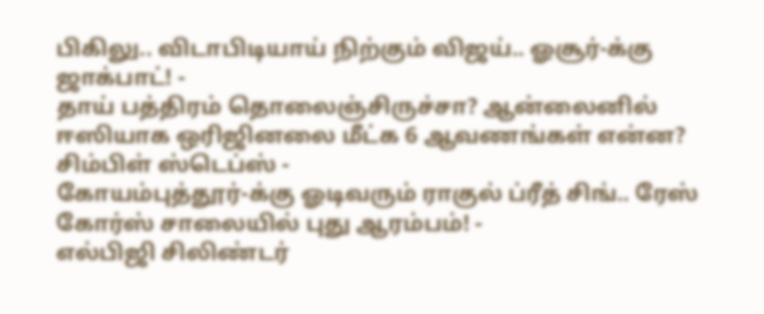பிகிலு.. விடாபிடியாய் நிற்கும் விஜய்.. ஓசூர்-க்கு ஜாக்பாட்! -
தாய் பத்திரம் தொலைஞ்சிருச்சா? ஆன்லைனில் ஈஸியாக ஒரிஜினலை மீட்க 6 ஆவணங்கள் என்ன? சிம்பிள் ஸ்டெப்ஸ் -
கோயம்புத்தூர்-க்கு ஓடிவரும் ராகுல் ப்ரீத் சிங்.. ரேஸ் கோர்ஸ் சாலையில் புது ஆரம்பம்! -
எல்பிஜி சிலிண்டர்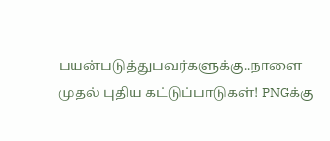பயன்படுத்துபவர்களுக்கு..நாளை முதல் புதிய கட்டுப்பாடுகள்! PNGக்கு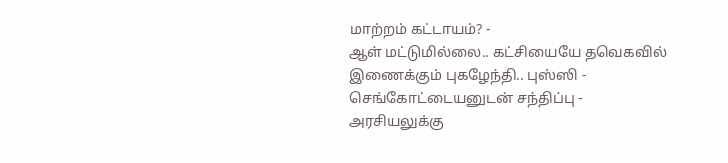மாற்றம் கட்டாயம்? -
ஆள் மட்டுமில்லை.. கட்சியையே தவெகவில் இணைக்கும் புகழேந்தி.. புஸ்ஸி - செங்கோட்டையனுடன் சந்திப்பு -
அரசியலுக்கு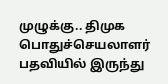முழுக்கு.. திமுக பொதுச்செயலாளர் பதவியில் இருந்து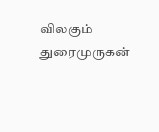விலகும் துரைமுருகன்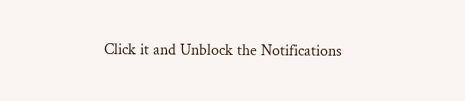Click it and Unblock the Notifications